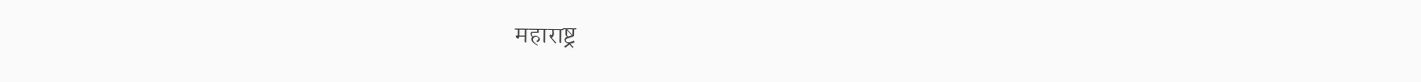महाराष्ट्र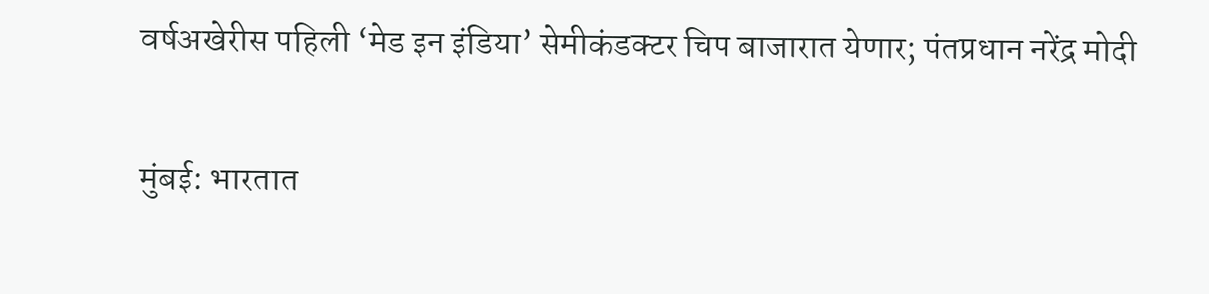वर्षअखेरीस पहिली ‘मेड इन इंडिया’ सेमीकंडक्टर चिप बाजारात येणार; पंतप्रधान नरेंद्र मोदी

मुंबई: भारतात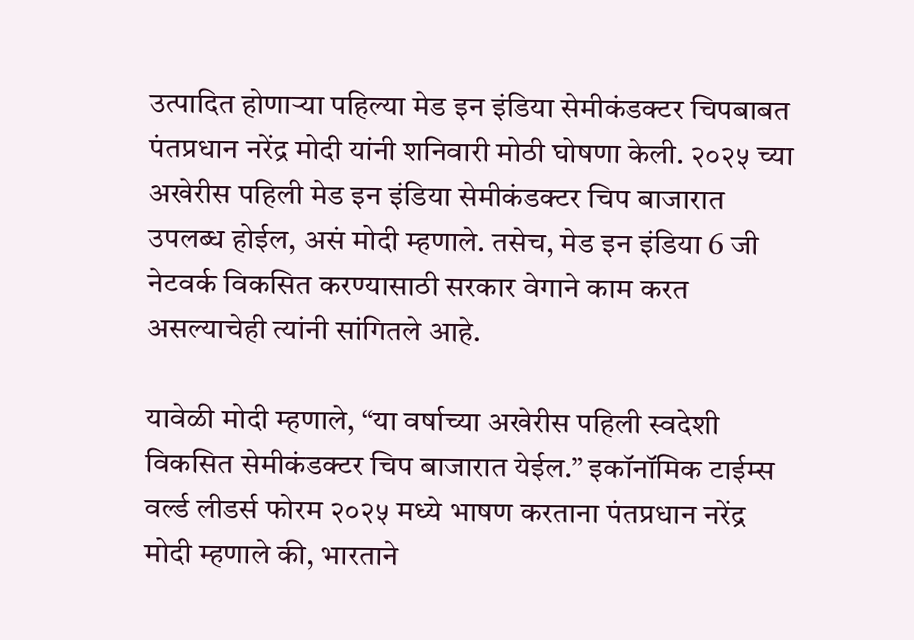उत्पादित होणाऱ्या पहिल्या मेड इन इंडिया सेमीकंडक्टर चिपबाबत पंतप्रधान नरेंद्र मोदी यांनी शनिवारी मोठी घोषणा केली. २०२५ च्या अखेरीस पहिली मेड इन इंडिया सेमीकंडक्टर चिप बाजारात उपलब्ध होईल, असं मोदी म्हणाले. तसेच, मेड इन इंडिया 6 जी नेटवर्क विकसित करण्यासाठी सरकार वेगाने काम करत असल्याचेही त्यांनी सांगितले आहे.

यावेळी मोदी म्हणाले, “या वर्षाच्या अखेरीस पहिली स्वदेशी विकसित सेमीकंडक्टर चिप बाजारात येईल.” इकॉनॉमिक टाईम्स वर्ल्ड लीडर्स फोरम २०२५ मध्ये भाषण करताना पंतप्रधान नरेंद्र मोदी म्हणाले की, भारताने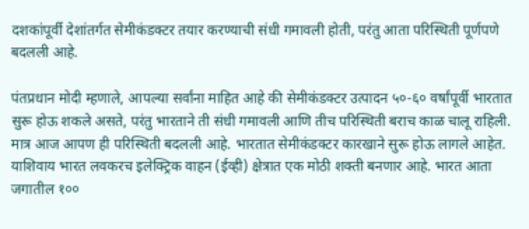दशकांपूर्वी देशांतर्गत सेमीकंडक्टर तयार करण्याची संधी गमावली होती, परंतु आता परिस्थिती पूर्णपणे बदलली आहे.

पंतप्रधान मोदी म्हणाले, आपल्या सर्वांना माहित आहे की सेमीकंडक्टर उत्पादन ५०-६० वर्षांपूर्वी भारतात सुरू होऊ शकले असते, परंतु भारताने ती संधी गमावली आणि तीच परिस्थिती बराच काळ चालू राहिली. मात्र आज आपण ही परिस्थिती बदलली आहे. भारतात सेमीकंडक्टर कारखाने सुरू होऊ लागले आहेत. याशिवाय भारत लवकरच इलेक्ट्रिक वाहन (ईव्ही) क्षेत्रात एक मोठी शक्ती बनणार आहे. भारत आता जगातील १००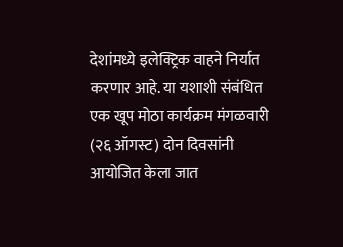देशांमध्ये इलेक्ट्रिक वाहने निर्यात करणार आहे. या यशाशी संबंधित एक खूप मोठा कार्यक्रम मंगळवारी (२६ ऑगस्ट) दोन दिवसांनी आयोजित केला जात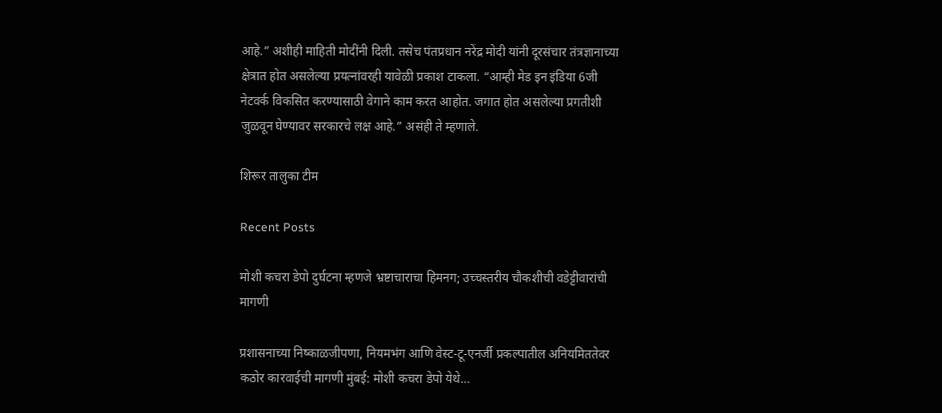आहे.” अशीही माहिती मोदींनी दिली. तसेच पंतप्रधान नरेंद्र मोदी यांनी दूरसंचार तंत्रज्ञानाच्या क्षेत्रात होत असलेल्या प्रयत्नांवरही यावेळी प्रकाश टाकला. “आम्ही मेड इन इंडिया 6जी नेटवर्क विकसित करण्यासाठी वेगाने काम करत आहोत. जगात होत असलेल्या प्रगतीशी जुळवून घेण्यावर सरकारचे लक्ष आहे.” असंही ते म्हणाले.

शिरूर तालुका टीम

Recent Posts

मोशी कचरा डेपो दुर्घटना म्हणजे भ्रष्टाचाराचा हिमनग; उच्चस्तरीय चौकशीची वडेट्टीवारांची मागणी

प्रशासनाच्या निष्काळजीपणा, नियमभंग आणि वेस्ट-टू-एनर्जी प्रकल्पातील अनियमिततेवर कठोर कारवाईची मागणी मुंबई: मोशी कचरा डेपो येथे…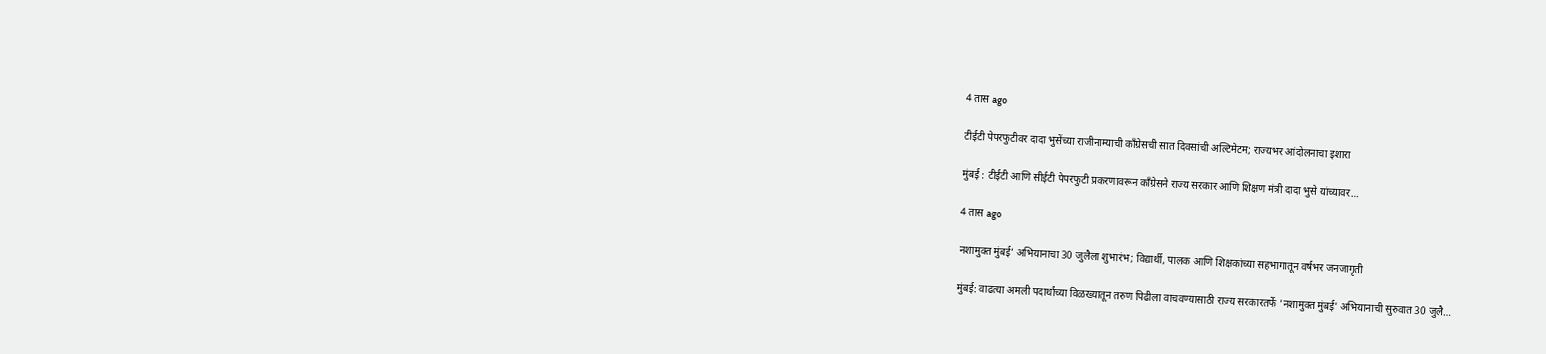4 तास ago

टीईटी पेपरफुटीवर दादा भुसेंच्या राजीनाम्याची काँग्रेसची सात दिवसांची अल्टिमेटम; राज्यभर आंदोलनाचा इशारा

मुंबई : टीईटी आणि सीईटी पेपरफुटी प्रकरणावरून काँग्रेसने राज्य सरकार आणि शिक्षण मंत्री दादा भुसे यांच्यावर…

4 तास ago

नशामुक्त मुंबई’ अभियानाचा 30 जुलैला शुभारंभ; विद्यार्थी, पालक आणि शिक्षकांच्या सहभागातून वर्षभर जनजागृती

मुंबई: वाढत्या अमली पदार्थांच्या विळख्यातून तरुण पिढीला वाचवण्यासाठी राज्य सरकारतर्फे 'नशामुक्त मुंबई' अभियानाची सुरुवात 30 जुलै…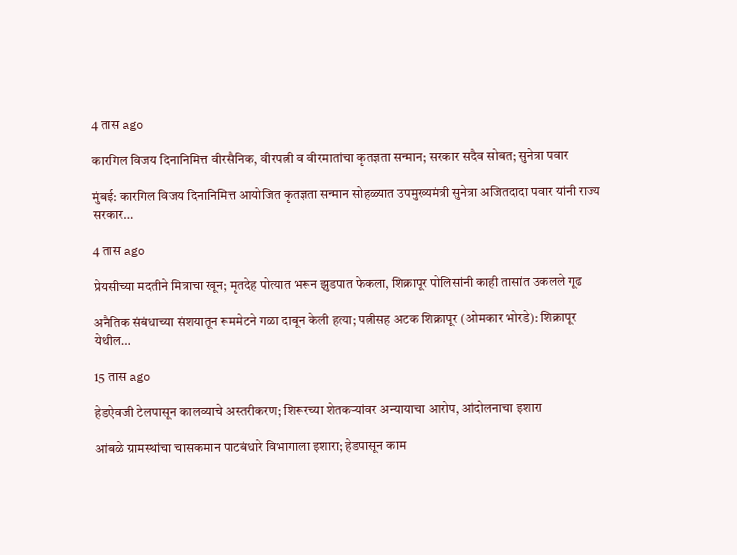4 तास ago

कारगिल विजय दिनानिमित्त वीरसैनिक, वीरपत्नी व वीरमातांचा कृतज्ञता सन्मान; सरकार सदैव सोबत; सुनेत्रा पवार

मुंबई: कारगिल विजय दिनानिमित्त आयोजित कृतज्ञता सन्मान सोहळ्यात उपमुख्यमंत्री सुनेत्रा अजितदादा पवार यांनी राज्य सरकार…

4 तास ago

प्रेयसीच्या मदतीने मित्राचा खून; मृतदेह पोत्यात भरून झुडपात फेकला, शिक्रापूर पोलिसांनी काही तासांत उकलले गूढ

अनैतिक संबंधाच्या संशयातून रूममेटने गळा दाबून केली हत्या; पत्नीसह अटक शिक्रापूर (ओमकार भोरडे): शिक्रापूर येथील…

15 तास ago

हेडऐवजी टेलपासून कालव्याचे अस्तरीकरण; शिरूरच्या शेतकऱ्यांवर अन्यायाचा आरोप, आंदोलनाचा इशारा

आंबळे ग्रामस्थांचा चासकमान पाटबंधारे विभागाला इशारा; हेडपासून काम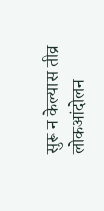सुरू न केल्यास तीव्र लोकआंदोलन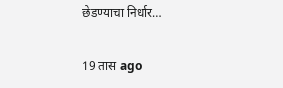छेडण्याचा निर्धार…

19 तास ago